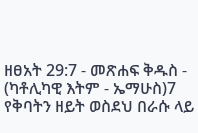ዘፀአት 29:7 - መጽሐፍ ቅዱስ - (ካቶሊካዊ እትም - ኤማሁስ)7 የቅባትን ዘይት ወስደህ በራሱ ላይ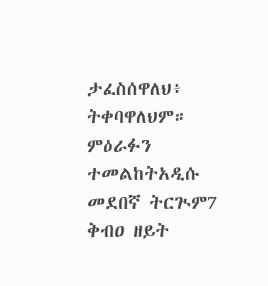ታፈስሰዋለህ፥ ትቀባዋለህም። ምዕራፉን ተመልከትአዲሱ መደበኛ ትርጒም7 ቅብዐ ዘይት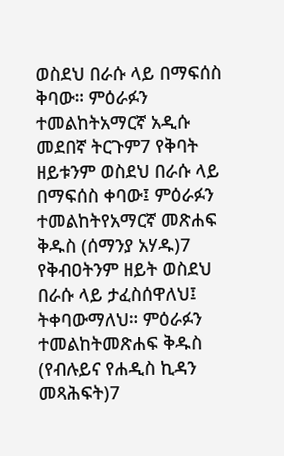ወስደህ በራሱ ላይ በማፍሰስ ቅባው። ምዕራፉን ተመልከትአማርኛ አዲሱ መደበኛ ትርጉም7 የቅባት ዘይቱንም ወስደህ በራሱ ላይ በማፍሰስ ቀባው፤ ምዕራፉን ተመልከትየአማርኛ መጽሐፍ ቅዱስ (ሰማንያ አሃዱ)7 የቅብዐትንም ዘይት ወስደህ በራሱ ላይ ታፈስሰዋለህ፤ ትቀባውማለህ። ምዕራፉን ተመልከትመጽሐፍ ቅዱስ (የብሉይና የሐዲስ ኪዳን መጻሕፍት)7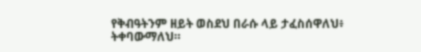የቅብዓትንም ዘይት ወስደህ በራሱ ላይ ታፈስሰዋለህ፥ ትቀባውማለህ።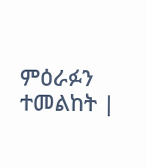ምዕራፉን ተመልከት |